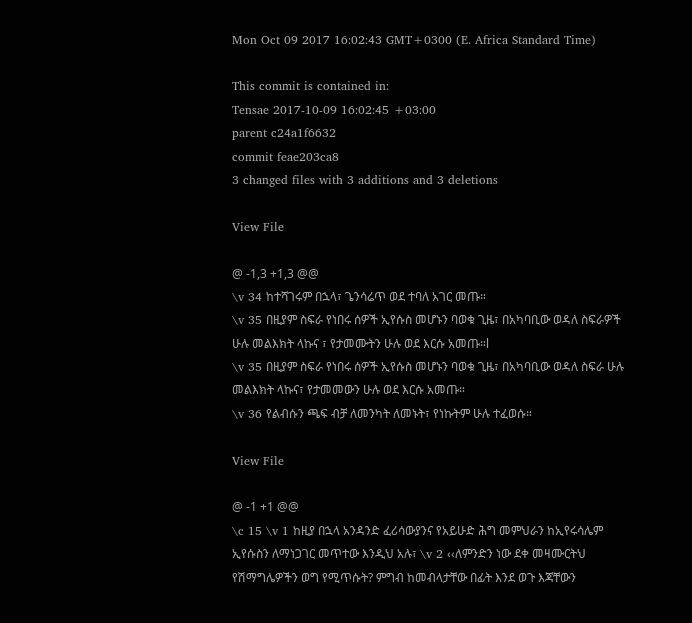Mon Oct 09 2017 16:02:43 GMT+0300 (E. Africa Standard Time)

This commit is contained in:
Tensae 2017-10-09 16:02:45 +03:00
parent c24a1f6632
commit feae203ca8
3 changed files with 3 additions and 3 deletions

View File

@ -1,3 +1,3 @@
\v 34 ከተሻገሩም በኋላ፣ ጌንሳሬጥ ወደ ተባለ አገር መጡ።
\v 35 በዚያም ስፍራ የነበሩ ሰዎች ኢየሱስ መሆኑን ባወቁ ጊዜ፣ በአካባቢው ወዳለ ስፍራዎች ሁሉ መልእክት ላኩና ፣ የታመሙትን ሁሉ ወደ እርሱ አመጡ።l
\v 35 በዚያም ስፍራ የነበሩ ሰዎች ኢየሱስ መሆኑን ባወቁ ጊዜ፣ በአካባቢው ወዳለ ስፍራ ሁሉ መልእክት ላኩና፣ የታመመውን ሁሉ ወደ እርሱ አመጡ።
\v 36 የልብሱን ጫፍ ብቻ ለመንካት ለመኑት፣ የነኩትም ሁሉ ተፈወሱ።

View File

@ -1 +1 @@
\c 15 \v 1 ከዚያ በኋላ አንዳንድ ፈሪሳውያንና የአይሁድ ሕግ መምህራን ከኢየሩሳሌም ኢየሱስን ለማነጋገር መጥተው እንዲህ አሉ፣ \v 2 ‹‹ለምንድን ነው ደቀ መዛሙርትህ የሽማግሌዎችን ወግ የሚጥሱት? ምግብ ከመብላታቸው በፊት እንደ ወጉ እጃቸውን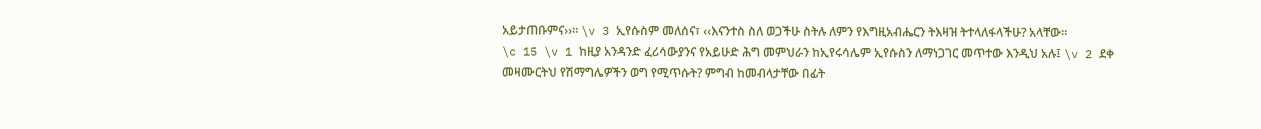አይታጠቡምና››፡፡ \v 3 ኢየሱስም መለሰና፣ ‹‹እናንተስ ስለ ወጋችሁ ስትሉ ለምን የእግዚአብሔርን ትእዛዝ ትተላለፋላችሁ? አላቸው፡፡
\c 15 \v 1 ከዚያ አንዳንድ ፈሪሳውያንና የአይሁድ ሕግ መምህራን ከኢየሩሳሌም ኢየሱስን ለማነጋገር መጥተው እንዲህ አሉ፤ \v 2 ደቀ መዛሙርትህ የሽማግሌዎችን ወግ የሚጥሱት? ምግብ ከመብላታቸው በፊት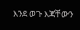እንደ ወጉ እጃቸውን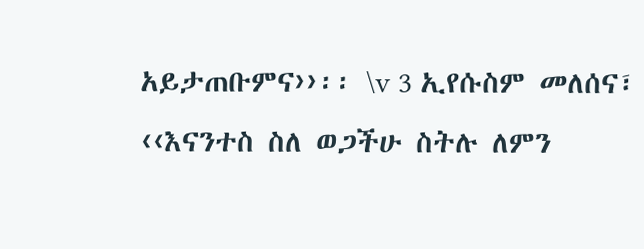አይታጠቡምና››፡፡ \v 3 ኢየሱስም መለሰና፣ ‹‹እናንተስ ስለ ወጋችሁ ስትሉ ለምን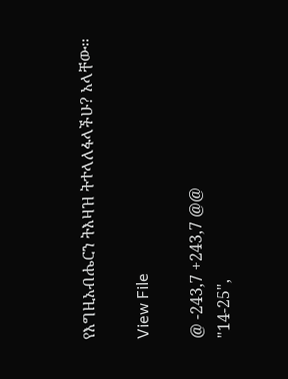የእግዚአብሔርን ትእዛዝ ትተላለፋላችሁ? አላቸው፡፡

View File

@ -243,7 +243,7 @@
"14-25",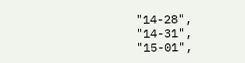"14-28",
"14-31",
"15-01",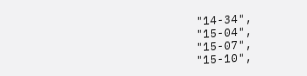"14-34",
"15-04",
"15-07",
"15-10",